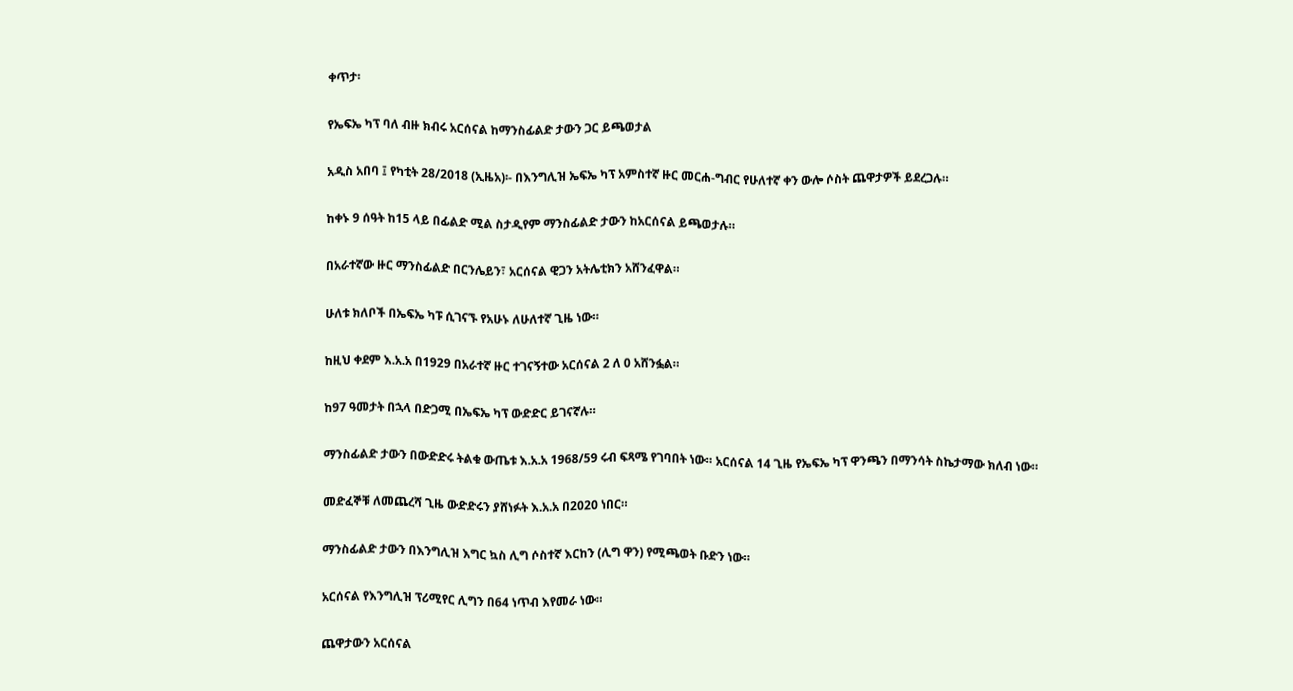ቀጥታ፡

የኤፍኤ ካፕ ባለ ብዙ ክብሩ አርሰናል ከማንስፊልድ ታውን ጋር ይጫወታል

አዲስ አበባ ፤ የካቲት 28/2018 (ኢዜአ)፡- በእንግሊዝ ኤፍኤ ካፕ አምስተኛ ዙር መርሐ-ግብር የሁለተኛ ቀን ውሎ ሶስት ጨዋታዎች ይደረጋሉ።

ከቀኑ 9 ሰዓት ከ15 ላይ በፊልድ ሚል ስታዲየም ማንስፊልድ ታውን ከአርሰናል ይጫወታሉ።

በአራተኛው ዙር ማንስፊልድ በርንሌይን፣ አርሰናል ዊጋን አትሌቲክን አሸንፈዋል።

ሁለቱ ክለቦች በኤፍኤ ካፑ ሲገናኙ የአሁኑ ለሁለተኛ ጊዜ ነው።

ከዚህ ቀደም እ.አ.አ በ1929 በአራተኛ ዙር ተገናኝተው አርሰናል 2 ለ 0 አሸንፏል።

ከ97 ዓመታት በኋላ በድጋሚ በኤፍኤ ካፕ ውድድር ይገናኛሉ።

ማንስፊልድ ታውን በውድድሩ ትልቁ ውጤቱ እ.አ.አ 1968/59 ሩብ ፍጻሜ የገባበት ነው። አርሰናል 14 ጊዜ የኤፍኤ ካፕ ዋንጫን በማንሳት ስኬታማው ክለብ ነው።

መድፈኞቹ ለመጨረሻ ጊዜ ውድድሩን ያሸነፉት እ.አ.አ በ2020 ነበር።

ማንስፊልድ ታውን በእንግሊዝ እግር ኳስ ሊግ ሶስተኛ እርከን (ሊግ ዋን) የሚጫወት ቡድን ነው።

አርሰናል የእንግሊዝ ፕሪሚየር ሊግን በ64 ነጥብ እየመራ ነው።

ጨዋታውን አርሰናል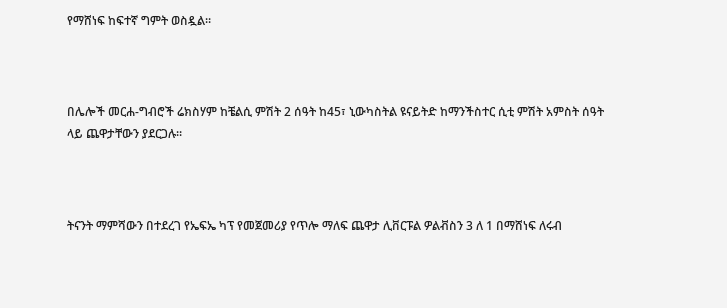የማሸነፍ ከፍተኛ ግምት ወስዷል።



በሌሎች መርሐ-ግብሮች ሬክስሃም ከቼልሲ ምሽት 2 ሰዓት ከ45፣ ኒውካስትል ዩናይትድ ከማንችስተር ሲቲ ምሽት አምስት ሰዓት ላይ ጨዋታቸውን ያደርጋሉ።



ትናንት ማምሻውን በተደረገ የኤፍኤ ካፕ የመጀመሪያ የጥሎ ማለፍ ጨዋታ ሊቨርፑል ዎልቭስን 3 ለ 1 በማሸነፍ ለሩብ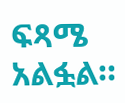ፍጻሜ አልፏል።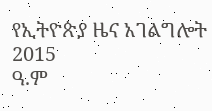የኢትዮጵያ ዜና አገልግሎት
2015
ዓ.ም